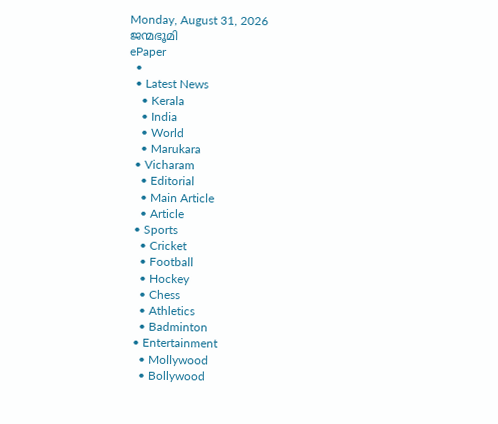Monday, August 31, 2026
ജന്മഭൂമി
ePaper
  •
  • Latest News
    • Kerala
    • India
    • World
    • Marukara
  • Vicharam
    • Editorial
    • Main Article
    • Article
  • Sports
    • Cricket
    • Football
    • Hockey
    • Chess
    • Athletics
    • Badminton
  • Entertainment
    • Mollywood
    • Bollywood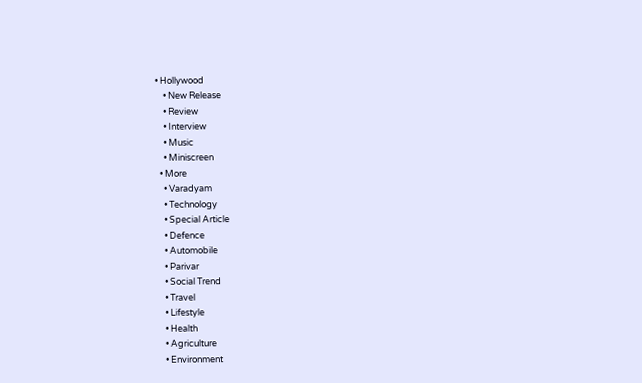• Hollywood
    • New Release
    • Review
    • Interview
    • Music
    • Miniscreen
  • More
    • Varadyam
    • Technology
    • Special Article
    • Defence
    • Automobile
    • Parivar
    • Social Trend
    • Travel
    • Lifestyle
    • Health
    • Agriculture
    • Environment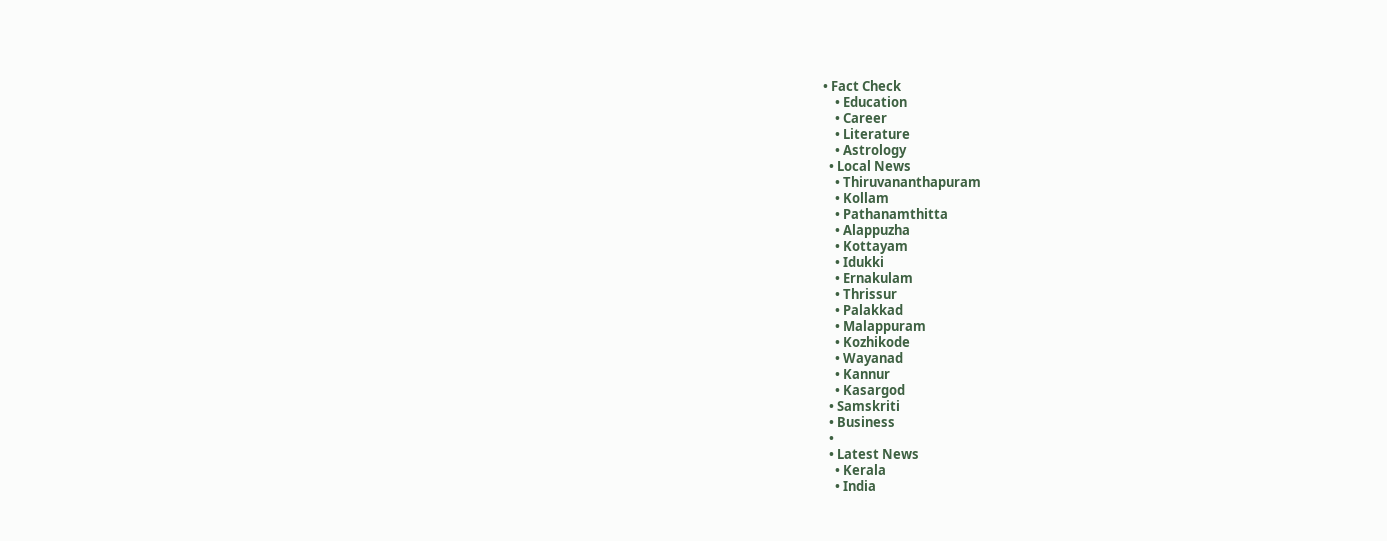• Fact Check
    • Education
    • Career
    • Literature
    • Astrology
  • Local News
    • Thiruvananthapuram
    • Kollam
    • Pathanamthitta
    • Alappuzha
    • Kottayam
    • Idukki
    • Ernakulam
    • Thrissur
    • Palakkad
    • Malappuram
    • Kozhikode
    • Wayanad
    • Kannur
    • Kasargod
  • Samskriti
  • Business
  •
  • Latest News
    • Kerala
    • India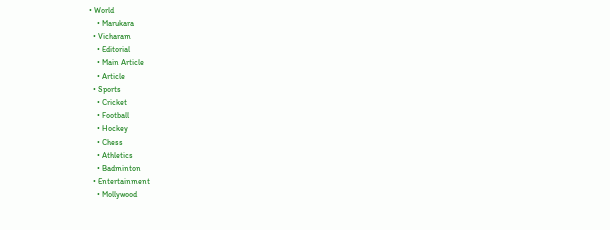• World
    • Marukara
  • Vicharam
    • Editorial
    • Main Article
    • Article
  • Sports
    • Cricket
    • Football
    • Hockey
    • Chess
    • Athletics
    • Badminton
  • Entertainment
    • Mollywood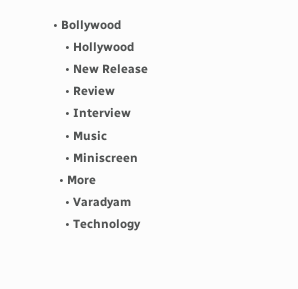• Bollywood
    • Hollywood
    • New Release
    • Review
    • Interview
    • Music
    • Miniscreen
  • More
    • Varadyam
    • Technology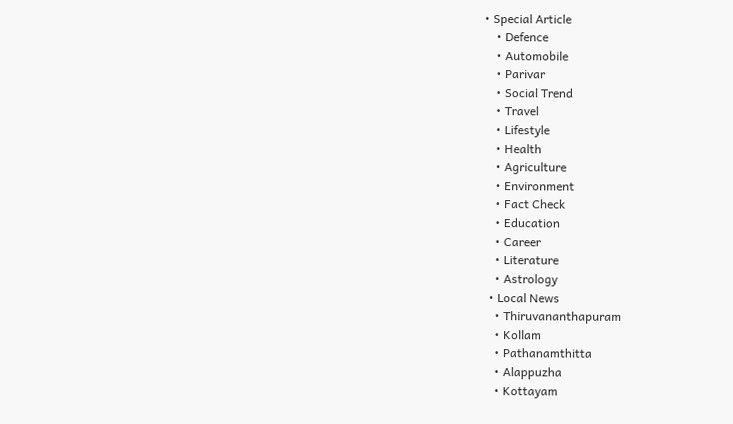• Special Article
    • Defence
    • Automobile
    • Parivar
    • Social Trend
    • Travel
    • Lifestyle
    • Health
    • Agriculture
    • Environment
    • Fact Check
    • Education
    • Career
    • Literature
    • Astrology
  • Local News
    • Thiruvananthapuram
    • Kollam
    • Pathanamthitta
    • Alappuzha
    • Kottayam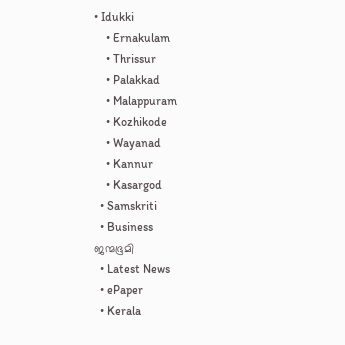• Idukki
    • Ernakulam
    • Thrissur
    • Palakkad
    • Malappuram
    • Kozhikode
    • Wayanad
    • Kannur
    • Kasargod
  • Samskriti
  • Business
ജന്മഭൂമി
  • Latest News
  • ePaper
  • Kerala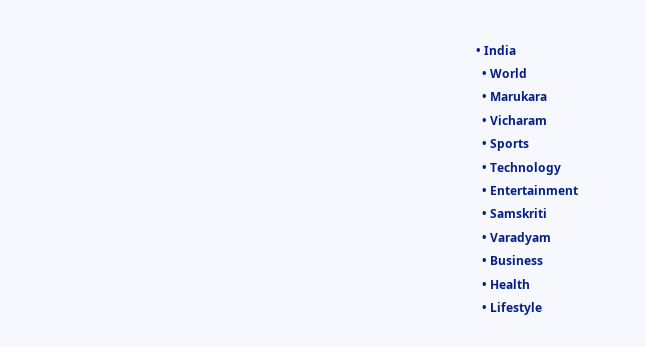• India
  • World
  • Marukara
  • Vicharam
  • Sports
  • Technology
  • Entertainment
  • Samskriti
  • Varadyam
  • Business
  • Health
  • Lifestyle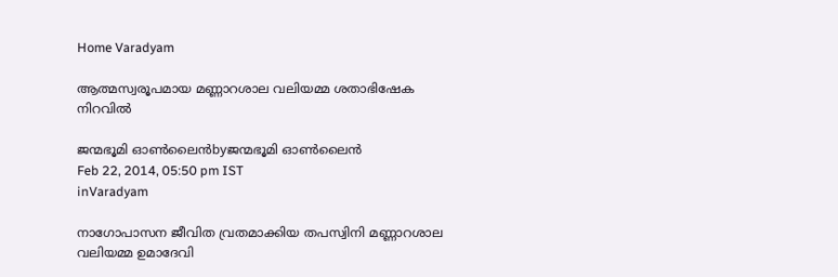Home Varadyam

ആത്മസ്വരൂപമായ മണ്ണാറശാല വലിയമ്മ ശതാഭിഷേക നിറവില്‍

ജന്മഭൂമി ഓണ്‍ലൈന്‍byജന്മഭൂമി ഓണ്‍ലൈന്‍
Feb 22, 2014, 05:50 pm IST
inVaradyam

നാഗോപാസന ജീവിത വ്രതമാക്കിയ തപസ്വിനി മണ്ണാറശാല വലിയമ്മ ഉമാദേവി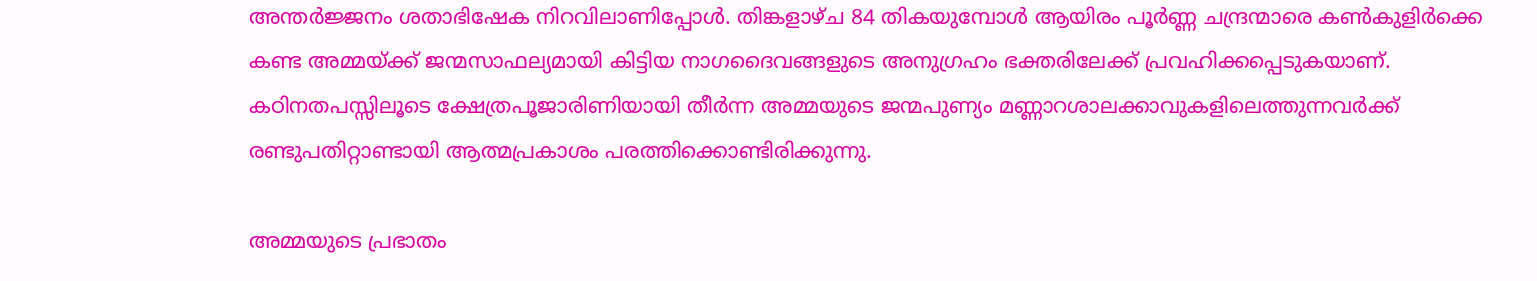അന്തര്‍ജ്ജനം ശതാഭിഷേക നിറവിലാണിപ്പോള്‍. തിങ്കളാഴ്ച 84 തികയുമ്പോള്‍ ആയിരം പൂര്‍ണ്ണ ചന്ദ്രന്മാരെ കണ്‍കുളിര്‍ക്കെ കണ്ട അമ്മയ്‌ക്ക്‌ ജന്മസാഫല്യമായി കിട്ടിയ നാഗദൈവങ്ങളുടെ അനുഗ്രഹം ഭക്തരിലേക്ക്‌ പ്രവഹിക്കപ്പെടുകയാണ്‌. കഠിനതപസ്സിലൂടെ ക്ഷേത്രപൂജാരിണിയായി തീര്‍ന്ന അമ്മയുടെ ജന്മപുണ്യം മണ്ണാറശാലക്കാവുകളിലെത്തുന്നവര്‍ക്ക്‌ രണ്ടുപതിറ്റാണ്ടായി ആത്മപ്രകാശം പരത്തിക്കൊണ്ടിരിക്കുന്നു.

അമ്മയുടെ പ്രഭാതം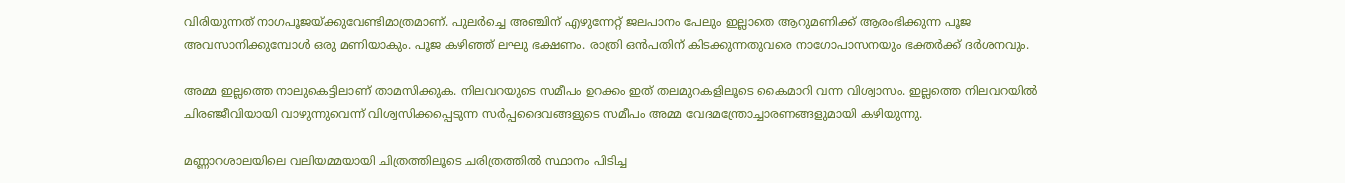വിരിയുന്നത്‌ നാഗപൂജയ്‌ക്കുവേണ്ടിമാത്രമാണ്‌. പുലര്‍ച്ചെ അഞ്ചിന്‌ എഴുന്നേറ്റ്‌ ജലപാനം പേലും ഇല്ലാതെ ആറുമണിക്ക്‌ ആരംഭിക്കുന്ന പൂജ അവസാനിക്കുമ്പോള്‍ ഒരു മണിയാകും. പൂജ കഴിഞ്ഞ്‌ ലഘു ഭക്ഷണം. രാത്രി ഒന്‍പതിന്‌ കിടക്കുന്നതുവരെ നാഗോപാസനയും ഭക്തര്‍ക്ക്‌ ദര്‍ശനവും.

അമ്മ ഇല്ലത്തെ നാലുകെട്ടിലാണ്‌ താമസിക്കുക. നിലവറയുടെ സമീപം ഉറക്കം ഇത്‌ തലമുറകളിലൂടെ കൈമാറി വന്ന വിശ്വാസം. ഇല്ലത്തെ നിലവറയില്‍ ചിരഞ്ജീവിയായി വാഴുന്നുവെന്ന്‌ വിശ്വസിക്കപ്പെടുന്ന സര്‍പ്പദൈവങ്ങളുടെ സമീപം അമ്മ വേദമന്ത്രോച്ചാരണങ്ങളുമായി കഴിയുന്നു.

മണ്ണാറശാലയിലെ വലിയമ്മയായി ചിത്രത്തിലൂടെ ചരിത്രത്തില്‍ സ്ഥാനം പിടിച്ച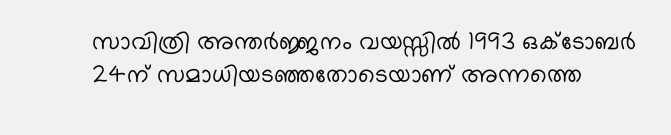സാവിത്രി അന്തര്‍ജ്ജനം വയസ്സില്‍ 1993 ഒക്ടോബര്‍ 24ന്‌ സമാധിയടഞ്ഞതോടെയാണ്‌ അന്നത്തെ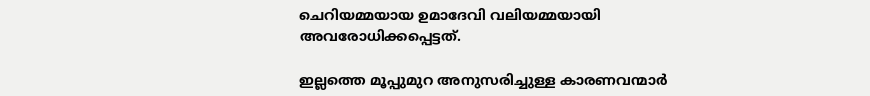ചെറിയമ്മയായ ഉമാദേവി വലിയമ്മയായി അവരോധിക്കപ്പെട്ടത്‌.

ഇല്ലത്തെ മൂപ്പുമുറ അനുസരിച്ചുള്ള കാരണവന്മാര്‍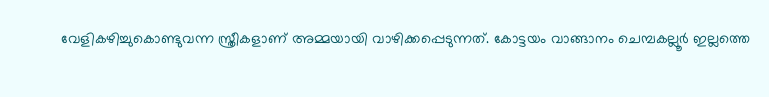വേളികഴിച്ചുകൊണ്ടുവന്ന സ്ത്രീകളാണ്‌ അമ്മയായി വാഴിക്കപ്പെടുന്നത്‌. കോട്ടയം വാങ്ങാനം ചെമ്പകല്ലൂര്‍ ഇല്ലത്തെ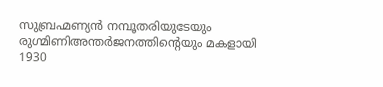സുബ്രഹ്മണ്യന്‍ നമ്പൂതരിയുടേയും രുഗ്മിണിഅന്തര്‍ജനത്തിന്റെയും മകളായി 1930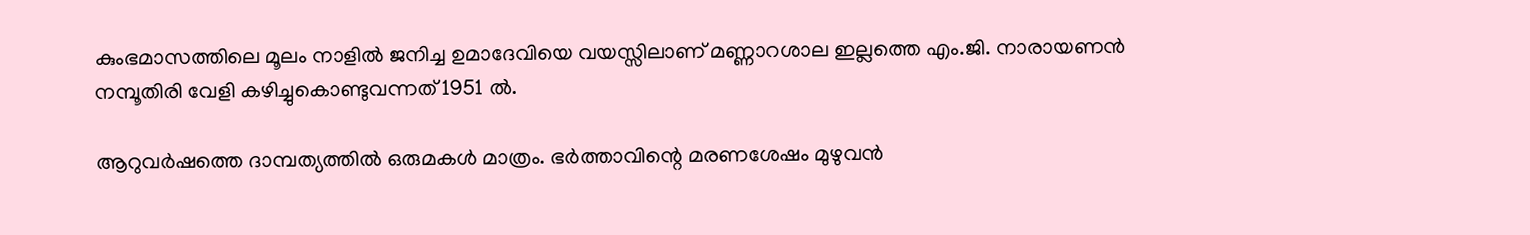കുംഭമാസത്തിലെ മൂലം നാളില്‍ ജനിച്ച ഉമാദേവിയെ വയസ്സിലാണ്‌ മണ്ണാറശാല ഇല്ലത്തെ എം.ജി. നാരായണന്‍ നമ്പൂതിരി വേളി കഴിച്ചുകൊണ്ടുവന്നത്‌ 1951 ല്‍.

ആറുവര്‍ഷത്തെ ദാമ്പത്യത്തില്‍ ഒരുമകള്‍ മാത്രം. ഭര്‍ത്താവിന്റെ മരണശേഷം മുഴുവന്‍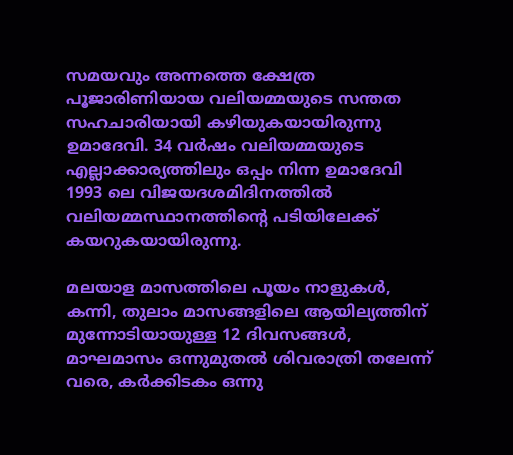സമയവും അന്നത്തെ ക്ഷേത്ര പൂജാരിണിയായ വലിയമ്മയുടെ സന്തത സഹചാരിയായി കഴിയുകയായിരുന്നു ഉമാദേവി. 34 വര്‍ഷം വലിയമ്മയുടെ എല്ലാക്കാര്യത്തിലും ഒപ്പം നിന്ന ഉമാദേവി 1993 ലെ വിജയദശമിദിനത്തില്‍ വലിയമ്മസ്ഥാനത്തിന്റെ പടിയിലേക്ക്‌ കയറുകയായിരുന്നു.

മലയാള മാസത്തിലെ പൂയം നാളുകള്‍, കന്നി, തുലാം മാസങ്ങളിലെ ആയില്യത്തിന്‌ മുന്നോടിയായുള്ള 12 ദിവസങ്ങള്‍, മാഘമാസം ഒന്നുമുതല്‍ ശിവരാത്രി തലേന്ന്‌ വരെ, കര്‍ക്കിടകം ഒന്നു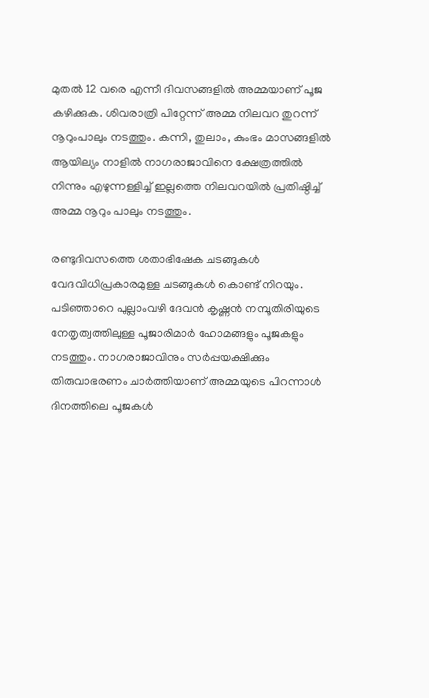മുതല്‍ 12 വരെ എന്നീ ദിവസങ്ങളില്‍ അമ്മയാണ്‌ പൂജ കഴിക്കുക. ശിവരാത്രി പിറ്റേന്ന്‌ അമ്മ നിലവറ തുറന്ന്‌ നൂറുംപാലും നടത്തും. കന്നി, തുലാം, കുംഭം മാസങ്ങളില്‍ ആയില്യം നാളില്‍ നാഗരാജാവിനെ ക്ഷേത്രത്തില്‍ നിന്നും എഴുന്നള്ളിച്ച്‌ ഇല്ലത്തെ നിലവറയില്‍ പ്രതിഷ്ഠിച്ച്‌ അമ്മ നൂറും പാലും നടത്തും.

രണ്ടുദിവസത്തെ ശതാഭിഷേക ചടങ്ങുകള്‍ വേദവിധിപ്രകാരമുള്ള ചടങ്ങുകള്‍ കൊണ്ട്‌ നിറയും. പടിഞ്ഞാറെ പുല്ലാംവഴി ദേവന്‍ കൃഷ്ണന്‍ നമ്പൂതിരിയുടെ നേതൃത്വത്തിലുള്ള പൂജാരിമാര്‍ ഹോമങ്ങളും പൂജകളും നടത്തും. നാഗരാജാവിനും സര്‍പ്പയക്ഷിക്കും തിരുവാഭരണം ചാര്‍ത്തിയാണ്‌ അമ്മയുടെ പിറന്നാള്‍ ദിനത്തിലെ പൂജകള്‍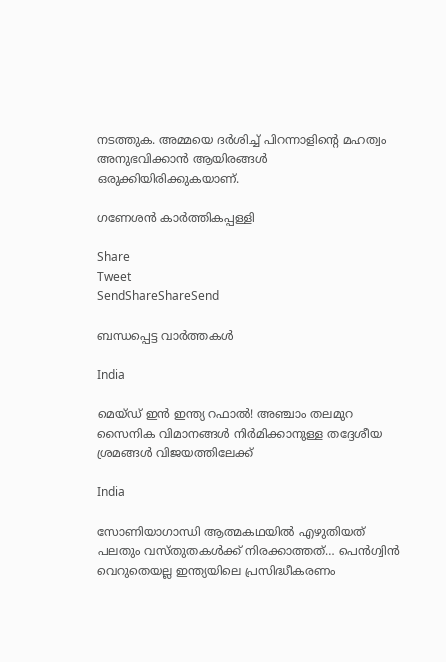നടത്തുക. അമ്മയെ ദര്‍ശിച്ച്‌ പിറന്നാളിന്റെ മഹത്വം അനുഭവിക്കാന്‍ ആയിരങ്ങള്‍ ഒരുക്കിയിരിക്കുകയാണ്‌.

ഗണേശന്‍ കാര്‍ത്തികപ്പള്ളി

Share
Tweet
SendShareShareSend

ബന്ധപ്പെട്ട വാര്‍ത്തകള്‍

India

മെയ്ഡ് ഇന്‍ ഇന്ത്യ റഫാല്‍! അഞ്ചാം തലമുറ സൈനിക വിമാനങ്ങള്‍ നിര്‍മിക്കാനുള്ള തദ്ദേശീയ ശ്രമങ്ങള്‍ വിജയത്തിലേക്ക്

India

സോണിയാഗാന്ധി ആത്മകഥയില്‍ എഴുതിയത് പലതും വസ്തുതകള്‍ക്ക് നിരക്കാത്തത്… പെന്‍ഗ്വിന്‍ വെറുതെയല്ല ഇന്ത്യയിലെ പ്രസിദ്ധീകരണം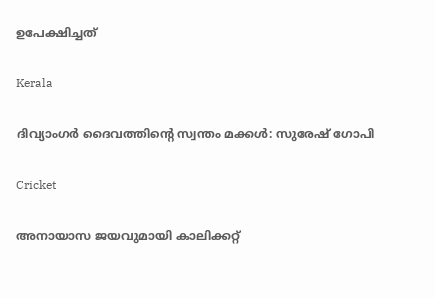ഉപേക്ഷിച്ചത്

Kerala

ദിവ്യാംഗര്‍ ദൈവത്തിന്റെ സ്വന്തം മക്കള്‍: സുരേഷ് ഗോപി

Cricket

അനായാസ ജയവുമായി കാലിക്കറ്റ്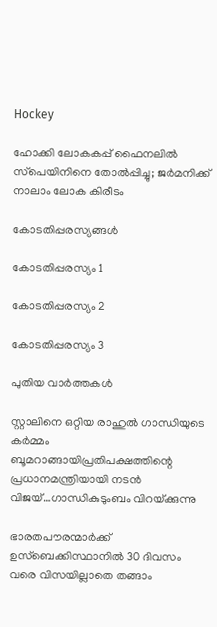Hockey

ഹോക്കി ലോകകപ്പ് ഫൈനലില്‍ സ്‌പെയിനിനെ തോല്‍പ്പിച്ചു; ജര്‍മനിക്ക് നാലാം ലോക കിരീടം

കോടതിപ്പരസ്യങ്ങള്‍

കോടതിപ്പരസ്യം 1

കോടതിപ്പരസ്യം 2

കോടതിപ്പരസ്യം 3

പുതിയ വാര്‍ത്തകള്‍

സ്റ്റാലിനെ ഒറ്റിയ രാഹുല്‍ ഗാന്ധിയുടെ കര്‍മ്മം ബൂമറാങ്ങായിപ്രതിപക്ഷത്തിന്റെ പ്രധാനമന്ത്രിയായി നടന്‍ വിജയ്…ഗാന്ധികുടുംബം വിറയ്‌ക്കുന്നു

ഭാരതപൗരന്മാര്‍ക്ക് ഉസ്ബെക്കിസ്ഥാനില്‍ 30 ദിവസം വരെ വിസയില്ലാതെ തങ്ങാം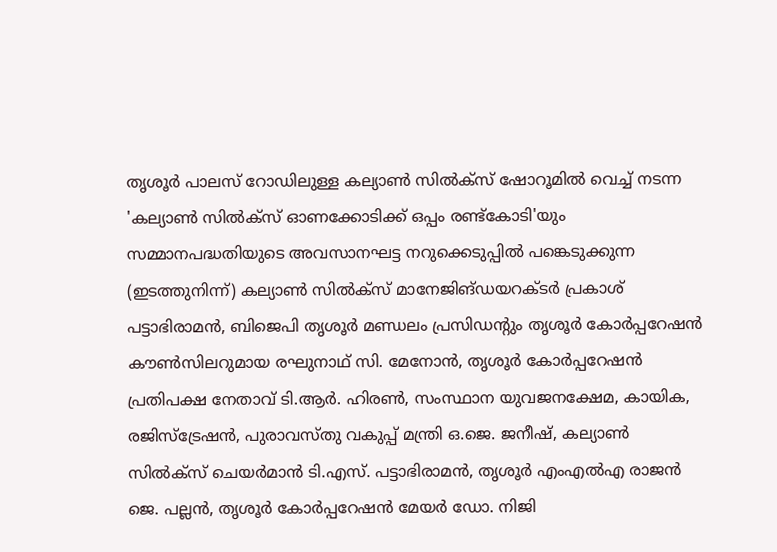തൃശൂര്‍ പാലസ് റോഡിലുള്ള കല്യാണ്‍ സില്‍ക്‌സ് ഷോറൂമില്‍ വെച്ച് നടന്ന 'കല്യാണ്‍ സില്‍ക്‌സ് ഓണക്കോടിക്ക് ഒപ്പം രണ്ട്‌കോടി'യും സമ്മാനപദ്ധതിയുടെ അവസാനഘട്ട നറുക്കെടുപ്പില്‍ പങ്കെടുക്കുന്ന (ഇടത്തുനിന്ന്) കല്യാണ്‍ സില്‍ക്‌സ് മാനേജിങ്ഡയറക്ടര്‍ പ്രകാശ് പട്ടാഭിരാമന്‍, ബിജെപി തൃശൂര്‍ മണ്ഡലം പ്രസിഡന്റും തൃശൂര്‍ കോര്‍പ്പറേഷന്‍ കൗണ്‍സിലറുമായ രഘുനാഥ് സി. മേനോന്‍, തൃശൂര്‍ കോര്‍പ്പറേഷന്‍ പ്രതിപക്ഷ നേതാവ് ടി.ആര്‍. ഹിരണ്‍, സംസ്ഥാന യുവജനക്ഷേമ, കായിക, രജിസ്‌ട്രേഷന്‍, പുരാവസ്തു വകുപ്പ് മന്ത്രി ഒ.ജെ. ജനീഷ്, കല്യാണ്‍ സില്‍ക്‌സ് ചെയര്‍മാന്‍ ടി.എസ്. പട്ടാഭിരാമന്‍, തൃശൂര്‍ എംഎല്‍എ രാജന്‍ ജെ. പല്ലന്‍, തൃശൂര്‍ കോര്‍പ്പറേഷന്‍ മേയര്‍ ഡോ. നിജി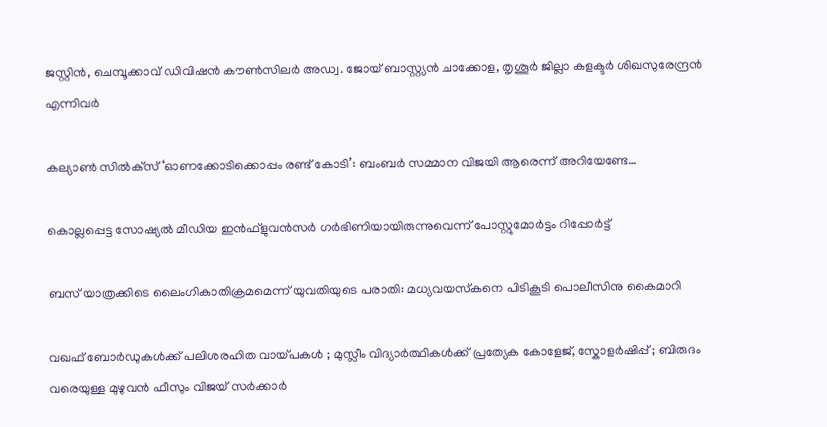ജസ്റ്റിന്‍, ചെമ്പൂക്കാവ് ഡിവിഷന്‍ കൗണ്‍സിലര്‍ അഡ്വ. ജോയ് ബാസ്റ്റ്യന്‍ ചാക്കോള, തൃശൂര്‍ ജില്ലാ കളക്ടര്‍ ശിഖസുരേന്ദ്രന്‍ എന്നിവര്‍

കല്യാണ്‍ സില്‍ക്‌സ് ‘ഓണക്കോടിക്കൊപ്പം രണ്ട് കോടി’: ബംബര്‍ സമ്മാന വിജയി ആരെന്ന് അറിയേണ്ടേ…

കൊല്ലപ്പെട്ട സോഷ്യല്‍ മീഡിയ ഇന്‍ഫ്‌ളുവന്‍സര്‍ ഗര്‍ഭിണിയായിരുന്നുവെന്ന് പോസ്റ്റുമോര്‍ട്ടം റിപ്പോര്‍ട്ട്

ബസ് യാത്രക്കിടെ ലൈംഗികാതിക്രമമെന്ന് യുവതിയുടെ പരാതി: മധ്യവയസ്‌കനെ പിടികൂടി പൊലീസിനു കൈമാറി

വഖഫ് ബോർഡുകൾക്ക് പലിശരഹിത വായ്‌പകൾ ; മുസ്ലീം വിദ്യാർത്ഥികൾക്ക് പ്രത്യേക കോളേജ്, സ്കോളർഷിപ്പ് ; ബിരുദം വരെയുള്ള മുഴുവൻ ഫീസും വിജയ് സർക്കാർ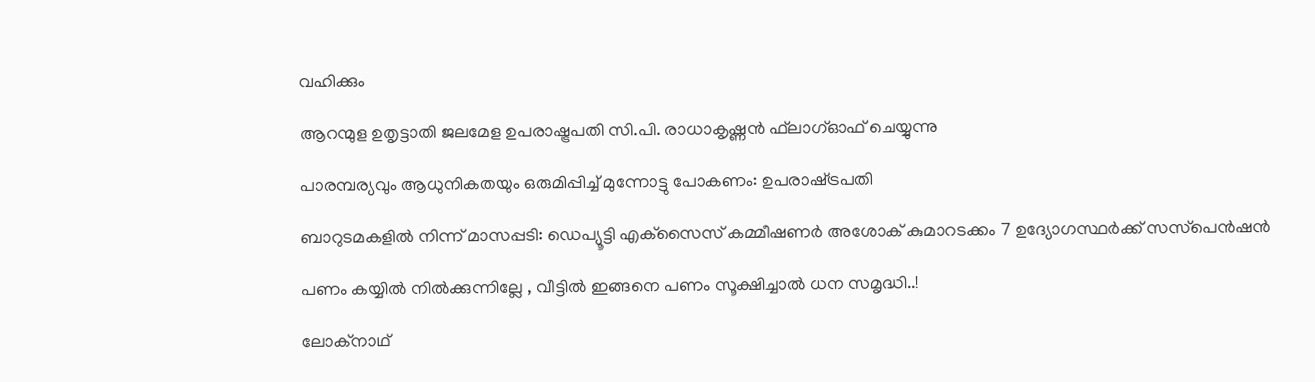വഹിക്കും

ആറന്മുള ഉതൃട്ടാതി ജലമേള ഉപരാഷ്ട്രപതി സി.പി. രാധാകൃഷ്ണന്‍ ഫ്‌ലാഗ്ഓഫ് ചെയ്യുന്നു

പാരമ്പര്യവും ആധുനികതയും ഒരുമിപ്പിച്ച് മുന്നോട്ടു പോകണം: ഉപരാഷ്‌ട്രപതി

ബാറുടമകളില്‍ നിന്ന് മാസപ്പടി: ഡെപ്യൂട്ടി എക്‌സൈസ് കമ്മീഷണര്‍ അശോക് കുമാറടക്കം 7 ഉദ്യോഗസ്ഥര്‍ക്ക് സസ്‌പെന്‍ഷന്‍

പണം കയ്യിൽ നിൽക്കുന്നില്ലേ , വീട്ടിൽ ഇങ്ങനെ പണം സൂക്ഷിച്ചാൽ ധന സമൃദ്ധി..!

ലോക്‌നാഥ്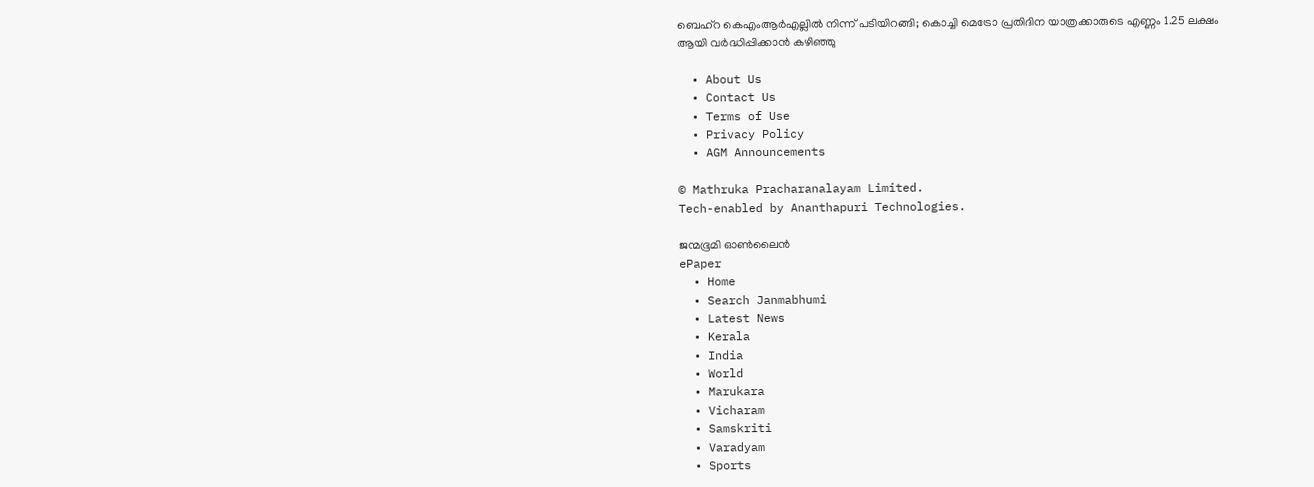ബെഹ്‌റ കെഎംആര്‍എല്ലില്‍ നിന്ന് പടിയിറങ്ങി; കൊച്ചി മെട്രോ പ്രതിദിന യാത്രക്കാരുടെ എണ്ണം 1.25 ലക്ഷം ആയി വര്‍ദ്ധിപ്പിക്കാന്‍ കഴിഞ്ഞു

  • About Us
  • Contact Us
  • Terms of Use
  • Privacy Policy
  • AGM Announcements

© Mathruka Pracharanalayam Limited.
Tech-enabled by Ananthapuri Technologies.

ജന്മഭൂമി ഓണ്‍ലൈന്‍
ePaper
  • Home
  • Search Janmabhumi
  • Latest News
  • Kerala
  • India
  • World
  • Marukara
  • Vicharam
  • Samskriti
  • Varadyam
  • Sports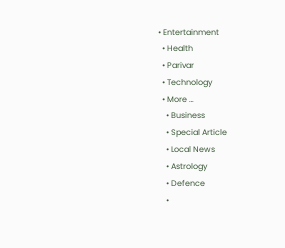• Entertainment
  • Health
  • Parivar
  • Technology
  • More …
    • Business
    • Special Article
    • Local News
    • Astrology
    • Defence
    •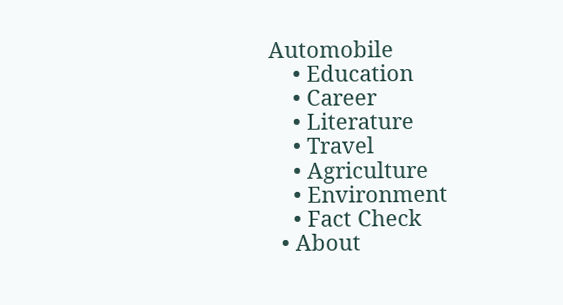Automobile
    • Education
    • Career
    • Literature
    • Travel
    • Agriculture
    • Environment
    • Fact Check
  • About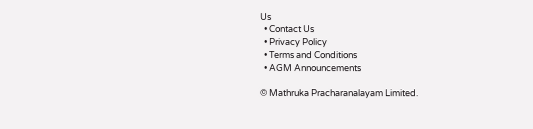Us
  • Contact Us
  • Privacy Policy
  • Terms and Conditions
  • AGM Announcements

© Mathruka Pracharanalayam Limited.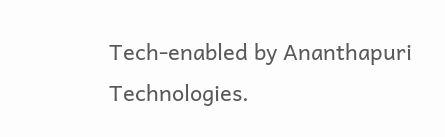Tech-enabled by Ananthapuri Technologies.